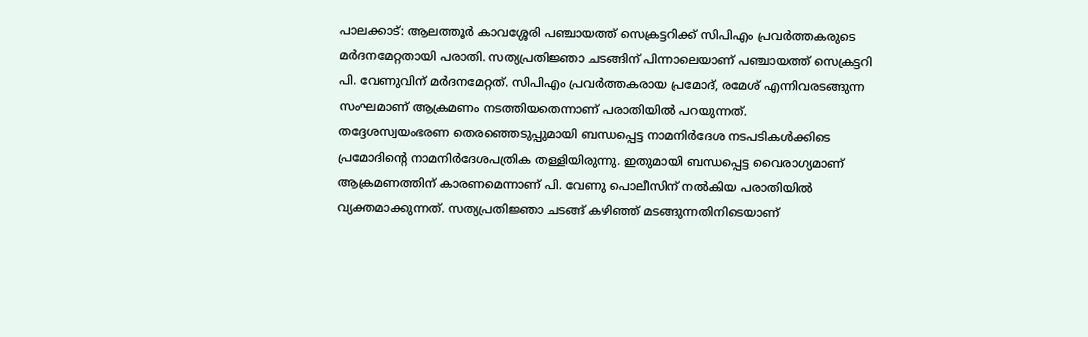പാലക്കാട്: ആലത്തൂർ കാവശ്ശേരി പഞ്ചായത്ത് സെക്രട്ടറിക്ക് സിപിഎം പ്രവർത്തകരുടെ മർദനമേറ്റതായി പരാതി. സത്യപ്രതിജ്ഞാ ചടങ്ങിന് പിന്നാലെയാണ് പഞ്ചായത്ത് സെക്രട്ടറി പി. വേണുവിന് മർദനമേറ്റത്. സിപിഎം പ്രവർത്തകരായ പ്രമോദ്, രമേശ് എന്നിവരടങ്ങുന്ന സംഘമാണ് ആക്രമണം നടത്തിയതെന്നാണ് പരാതിയിൽ പറയുന്നത്.
തദ്ദേശസ്വയംഭരണ തെരഞ്ഞെടുപ്പുമായി ബന്ധപ്പെട്ട നാമനിർദേശ നടപടികൾക്കിടെ പ്രമോദിന്റെ നാമനിർദേശപത്രിക തള്ളിയിരുന്നു. ഇതുമായി ബന്ധപ്പെട്ട വൈരാഗ്യമാണ് ആക്രമണത്തിന് കാരണമെന്നാണ് പി. വേണു പൊലീസിന് നൽകിയ പരാതിയിൽ വ്യക്തമാക്കുന്നത്. സത്യപ്രതിജ്ഞാ ചടങ്ങ് കഴിഞ്ഞ് മടങ്ങുന്നതിനിടെയാണ്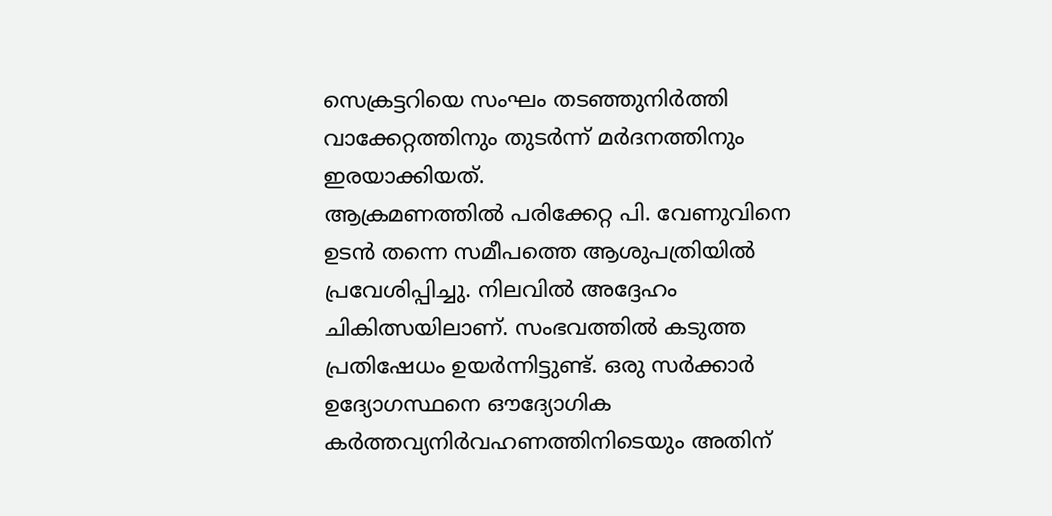സെക്രട്ടറിയെ സംഘം തടഞ്ഞുനിർത്തി വാക്കേറ്റത്തിനും തുടർന്ന് മർദനത്തിനും ഇരയാക്കിയത്.
ആക്രമണത്തിൽ പരിക്കേറ്റ പി. വേണുവിനെ ഉടൻ തന്നെ സമീപത്തെ ആശുപത്രിയിൽ പ്രവേശിപ്പിച്ചു. നിലവിൽ അദ്ദേഹം ചികിത്സയിലാണ്. സംഭവത്തിൽ കടുത്ത പ്രതിഷേധം ഉയർന്നിട്ടുണ്ട്. ഒരു സർക്കാർ ഉദ്യോഗസ്ഥനെ ഔദ്യോഗിക കർത്തവ്യനിർവഹണത്തിനിടെയും അതിന്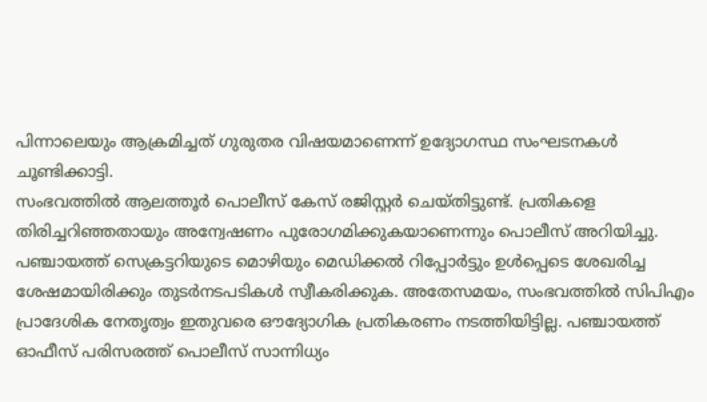പിന്നാലെയും ആക്രമിച്ചത് ഗുരുതര വിഷയമാണെന്ന് ഉദ്യോഗസ്ഥ സംഘടനകൾ ചൂണ്ടിക്കാട്ടി.
സംഭവത്തിൽ ആലത്തൂർ പൊലീസ് കേസ് രജിസ്റ്റർ ചെയ്തിട്ടുണ്ട്. പ്രതികളെ തിരിച്ചറിഞ്ഞതായും അന്വേഷണം പുരോഗമിക്കുകയാണെന്നും പൊലീസ് അറിയിച്ചു. പഞ്ചായത്ത് സെക്രട്ടറിയുടെ മൊഴിയും മെഡിക്കൽ റിപ്പോർട്ടും ഉൾപ്പെടെ ശേഖരിച്ച ശേഷമായിരിക്കും തുടർനടപടികൾ സ്വീകരിക്കുക. അതേസമയം, സംഭവത്തിൽ സിപിഎം പ്രാദേശിക നേതൃത്വം ഇതുവരെ ഔദ്യോഗിക പ്രതികരണം നടത്തിയിട്ടില്ല. പഞ്ചായത്ത് ഓഫീസ് പരിസരത്ത് പൊലീസ് സാന്നിധ്യം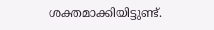ശക്തമാക്കിയിട്ടുണ്ട്.